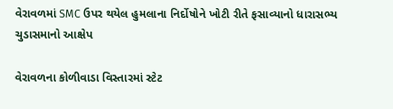વેરાવળમાં SMC ઉપર થયેલ હુમલાના નિર્દોષોને ખોટી રીતે ફસાવ્યાનો ધારાસભ્ય ચુડાસમાનો આક્ષેપ

વેરાવળના કોળીવાડા વિસ્તારમાં સ્ટેટ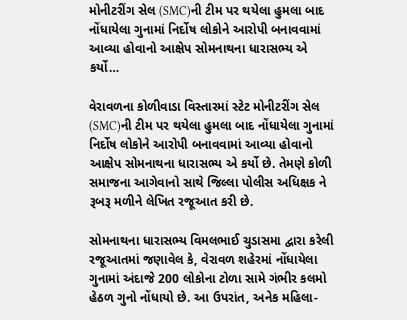મોનીટરીંગ સેલ (SMC)ની ટીમ પર થયેલા હુમલા બાદ નોંધાયેલા ગુનામાં નિર્દોષ લોકોને આરોપી બનાવવામાં આવ્યા હોવાનો આક્ષેપ સોમનાથના ધારાસભ્ય એ કર્યો…

વેરાવળના કોળીવાડા વિસ્તારમાં સ્ટેટ મોનીટરીંગ સેલ (SMC)ની ટીમ પર થયેલા હુમલા બાદ નોંધાયેલા ગુનામાં નિર્દોષ લોકોને આરોપી બનાવવામાં આવ્યા હોવાનો આક્ષેપ સોમનાથના ધારાસભ્ય એ કર્યો છે. તેમણે કોળી સમાજના આગેવાનો સાથે જિલ્લા પોલીસ અધિક્ષક ને રૂબરૂ મળીને લેખિત રજૂઆત કરી છે.

સોમનાથના ધારાસભ્ય વિમલભાઈ ચુડાસમા દ્વારા કરેલી રજૂઆતમાં જણાવેલ કે, વેરાવળ શહેરમાં નોંધાયેલા ગુનામાં અંદાજે 200 લોકોના ટોળા સામે ગંભીર કલમો હેઠળ ગુનો નોંધાયો છે. આ ઉપરાંત, અનેક મહિલા-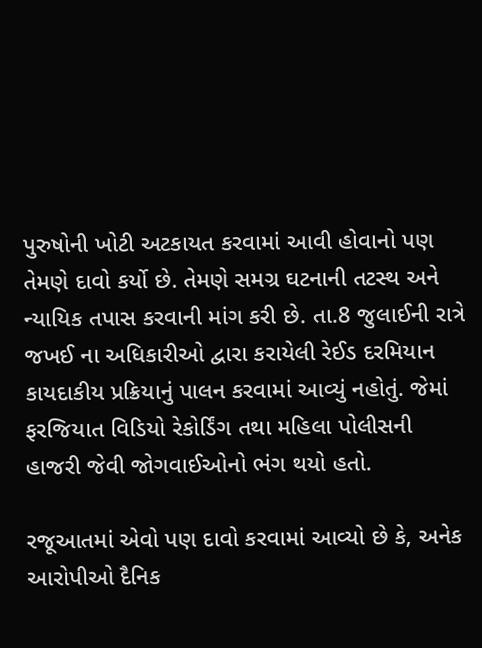પુરુષોની ખોટી અટકાયત કરવામાં આવી હોવાનો પણ તેમણે દાવો કર્યો છે. તેમણે સમગ્ર ઘટનાની તટસ્થ અને ન્યાયિક તપાસ કરવાની માંગ કરી છે. તા.8 જુલાઈની રાત્રે જખઈ ના અધિકારીઓ દ્વારા કરાયેલી રેઈડ દરમિયાન કાયદાકીય પ્રક્રિયાનું પાલન કરવામાં આવ્યું નહોતું. જેમાં ફરજિયાત વિડિયો રેકોર્ડિંગ તથા મહિલા પોલીસની હાજરી જેવી જોગવાઈઓનો ભંગ થયો હતો.

રજૂઆતમાં એવો પણ દાવો કરવામાં આવ્યો છે કે, અનેક આરોપીઓ દૈનિક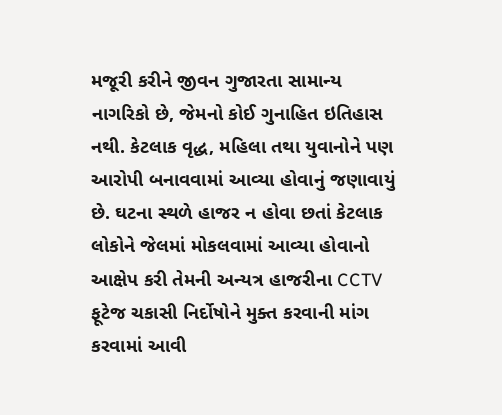મજૂરી કરીને જીવન ગુજારતા સામાન્ય નાગરિકો છે, જેમનો કોઈ ગુનાહિત ઇતિહાસ નથી. કેટલાક વૃદ્ધ, મહિલા તથા યુવાનોને પણ આરોપી બનાવવામાં આવ્યા હોવાનું જણાવાયું છે. ઘટના સ્થળે હાજર ન હોવા છતાં કેટલાક લોકોને જેલમાં મોકલવામાં આવ્યા હોવાનો આક્ષેપ કરી તેમની અન્યત્ર હાજરીના CCTV ફૂટેજ ચકાસી નિર્દોષોને મુક્ત કરવાની માંગ કરવામાં આવી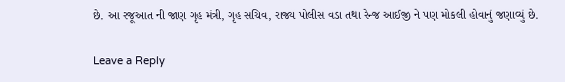છે. આ રજૂઆત ની જાણ ગૃહ મંત્રી, ગૃહ સચિવ, રાજ્ય પોલીસ વડા તથા રેન્જ આઈજી ને પણ મોકલી હોવાનું જણાવ્યું છે.

Leave a Reply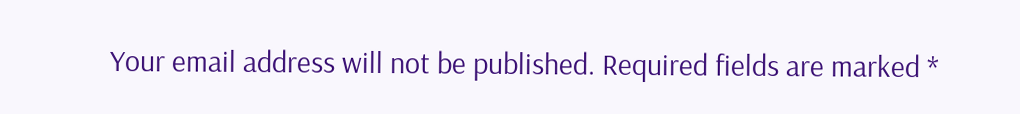Your email address will not be published. Required fields are marked *